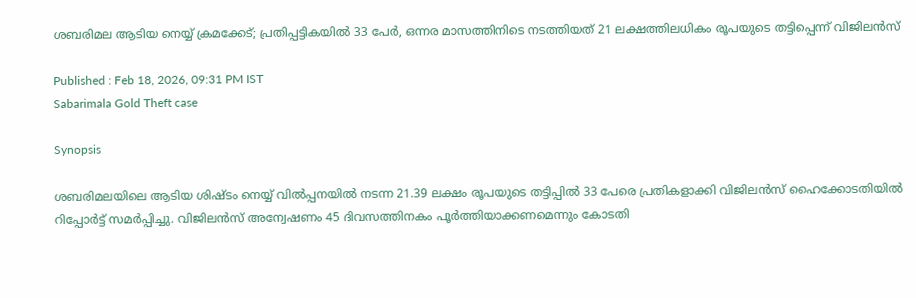ശബരിമല ആടിയ നെയ്യ് ക്രമക്കേട്; പ്രതിപ്പട്ടികയിൽ 33 പേർ, ഒന്നര മാസത്തിനിടെ നടത്തിയത് 21 ലക്ഷത്തിലധികം രൂപയുടെ തട്ടിപ്പെന്ന് വിജിലൻസ്

Published : Feb 18, 2026, 09:31 PM IST
Sabarimala Gold Theft case

Synopsis

ശബരിമലയിലെ ആടിയ ശിഷ്ടം നെയ്യ് വിൽപ്പനയിൽ നടന്ന 21.39 ലക്ഷം രൂപയുടെ തട്ടിപ്പിൽ 33 പേരെ പ്രതികളാക്കി വിജിലൻസ് ഹൈക്കോടതിയിൽ റിപ്പോർട്ട് സമർപ്പിച്ചു. വിജിലൻസ് അന്വേഷണം 45 ദിവസത്തിനകം പൂർത്തിയാക്കണമെന്നും കോടതി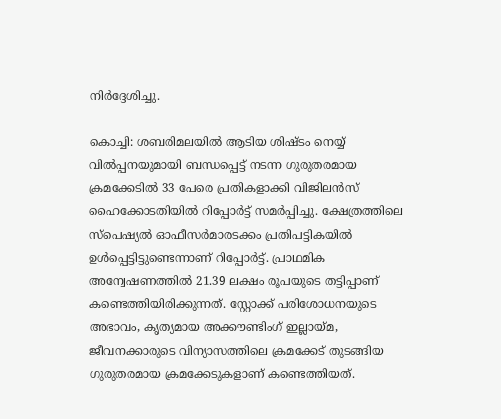നിർദ്ദേശിച്ചു.

കൊച്ചി: ശബരിമലയിൽ ആടിയ ശിഷ്ടം നെയ്യ് വിൽപ്പനയുമായി ബന്ധപ്പെട്ട് നടന്ന ഗുരുതരമായ ക്രമക്കേടിൽ 33 പേരെ പ്രതികളാക്കി വിജിലൻസ് ഹൈക്കോടതിയിൽ റിപ്പോർട്ട് സമർപ്പിച്ചു. ക്ഷേത്രത്തിലെ സ്പെഷ്യൽ ഓഫീസർമാരടക്കം പ്രതിപട്ടികയിൽ ഉൾപ്പെട്ടിട്ടുണ്ടെന്നാണ് റിപ്പോർട്ട്. പ്രാഥമിക അന്വേഷണത്തിൽ 21.39 ലക്ഷം രൂപയുടെ തട്ടിപ്പാണ് കണ്ടെത്തിയിരിക്കുന്നത്. സ്റ്റോക്ക് പരിശോധനയുടെ അഭാവം, കൃത്യമായ അക്കൗണ്ടിംഗ് ഇല്ലായ്മ, ജീവനക്കാരുടെ വിന്യാസത്തിലെ ക്രമക്കേട് തുടങ്ങിയ ഗുരുതരമായ ക്രമക്കേടുകളാണ് കണ്ടെത്തിയത്.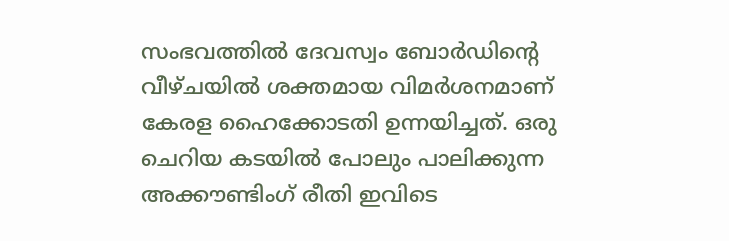സംഭവത്തില്‍ ദേവസ്വം ബോര്‍ഡിന്‍റെ വീഴ്ചയിൽ ശക്തമായ വിമർശനമാണ് കേരള ഹൈക്കോടതി ഉന്നയിച്ചത്. ഒരു ചെറിയ കടയിൽ പോലും പാലിക്കുന്ന അക്കൗണ്ടിംഗ് രീതി ഇവിടെ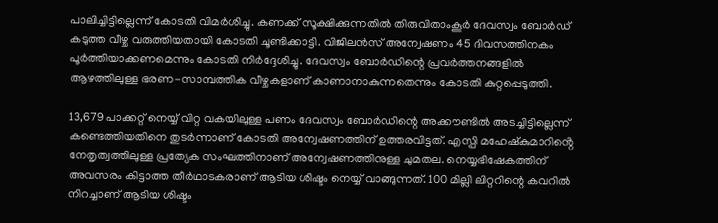പാലിച്ചിട്ടില്ലെന്ന് കോടതി വിമര്‍ശിച്ചു. കണക്ക് സൂക്ഷിക്കുന്നതിൽ തിരുവിതാംകൂർ ദേവസ്വം ബോർഡ് കടുത്ത വീഴ്ച വരുത്തിയതായി കോടതി ചൂണ്ടിക്കാട്ടി. വിജിലൻസ് അന്വേഷണം 45 ദിവസത്തിനകം പൂർത്തിയാക്കണമെന്നും കോടതി നിർദ്ദേശിച്ചു. ദേവസ്വം ബോർഡിന്റെ പ്രവർത്തനങ്ങളിൽ ആഴത്തിലുള്ള ഭരണ-സാമ്പത്തിക വീഴ്ചകളാണ് കാണാനാകുന്നതെന്നും കോടതി കുറ്റപ്പെടുത്തി.

13,679 പാക്കറ്റ് നെയ്യ് വിറ്റ വകയിലുള്ള പണം ദേവസ്വം ബോർഡിന്റെ അക്കൗണ്ടിൽ അടച്ചിട്ടില്ലെന്ന് കണ്ടെത്തിയതിനെ തുടർന്നാണ് കോടതി അന്വേഷണത്തിന് ഉത്തരവിട്ടത്. എസ്പി മഹേഷ്കുമാറിൻ്റെ നേതൃത്വത്തിലുള്ള പ്രത്യേക സംഘത്തിനാണ് അന്വേഷണത്തിനുള്ള ചുമതല. നെയ്യഭിഷേകത്തിന് അവസരം കിട്ടാത്ത തീർഥാടകരാണ് ആടിയ ശിഷ്ടം നെയ്യ് വാങ്ങുന്നത്. 100 മില്ലി ലിറ്ററിന്റെ കവറിൽ നിറച്ചാണ് ആടിയ ശിഷ്ടം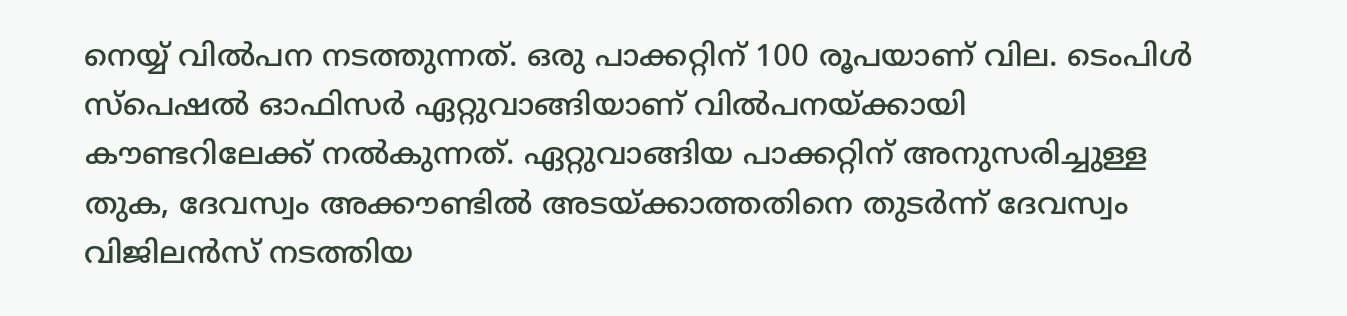നെയ്യ് വിൽപന നടത്തുന്നത്. ഒരു പാക്കറ്റിന് 100 രൂപയാണ് വില. ടെംപിൾ സ്പെഷൽ ഓഫിസർ ഏറ്റുവാങ്ങിയാണ് വിൽപനയ്ക്കായി കൗണ്ടറിലേക്ക് നൽകുന്നത്. ഏറ്റുവാങ്ങിയ പാക്കറ്റിന് അനുസരിച്ചുള്ള തുക, ദേവസ്വം അക്കൗണ്ടിൽ അടയ്ക്കാത്തതി‌നെ തുടർന്ന് ദേവസ്വം വിജിലൻസ് നടത്തിയ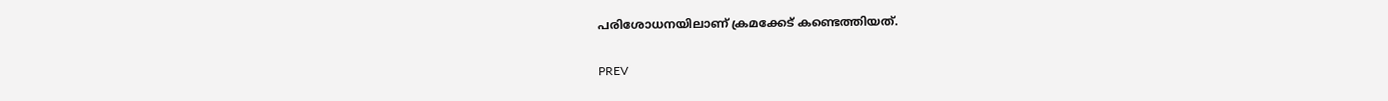പരിശോധനയിലാണ് ക്രമക്കേട് കണ്ടെത്തിയത്.

PREV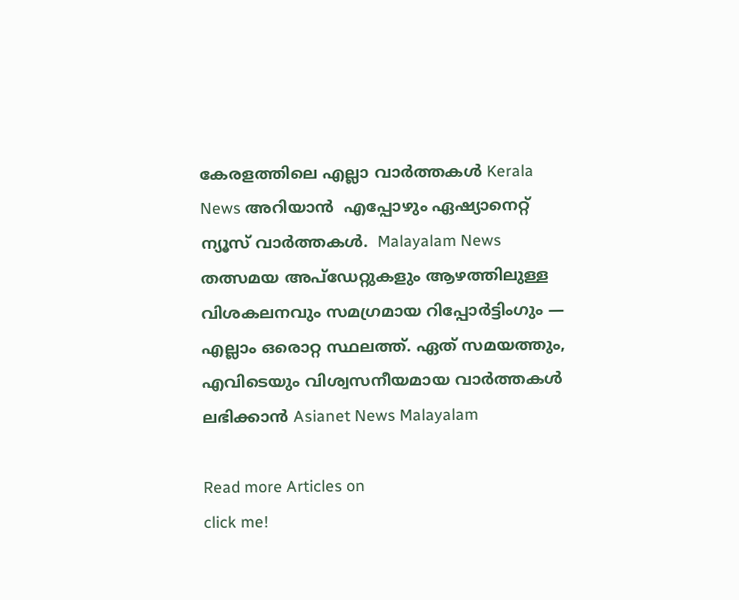കേരളത്തിലെ എല്ലാ വാർത്തകൾ Kerala News അറിയാൻ  എപ്പോഴും ഏഷ്യാനെറ്റ് ന്യൂസ് വാർത്തകൾ.  Malayalam News   തത്സമയ അപ്‌ഡേറ്റുകളും ആഴത്തിലുള്ള വിശകലനവും സമഗ്രമായ റിപ്പോർട്ടിംഗും — എല്ലാം ഒരൊറ്റ സ്ഥലത്ത്. ഏത് സമയത്തും, എവിടെയും വിശ്വസനീയമായ വാർത്തകൾ ലഭിക്കാൻ Asianet News Malayalam

Read more Articles on
click me!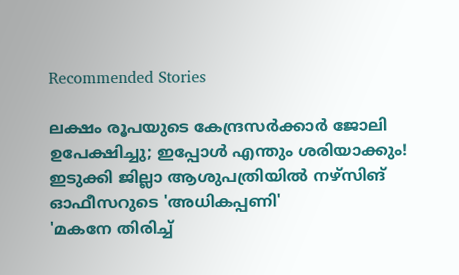Recommended Stories

ലക്ഷം രൂപയുടെ കേന്ദ്രസർക്കാർ ജോലി ഉപേക്ഷിച്ചു; ഇപ്പോൾ എന്തും ശരിയാക്കും! ഇടുക്കി ജില്ലാ ആശുപത്രിയിൽ നഴ്‌സിങ് ഓഫീസറുടെ 'അധികപ്പണി'
'മകനേ തിരിച്ച്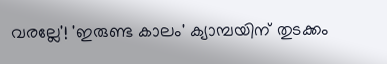വരല്ലേ'! 'ഇരുണ്ട കാലം' ക്യാമ്പയിന് തുടക്കം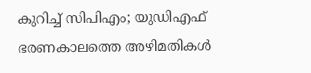കുറിച്ച് സിപിഎം; യുഡിഎഫ് ഭരണകാലത്തെ അഴിമതികൾ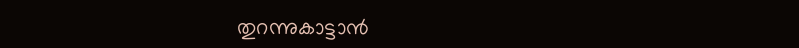തുറന്നുകാട്ടാൻ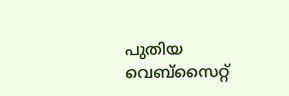പുതിയ വെബ്സൈറ്റ്